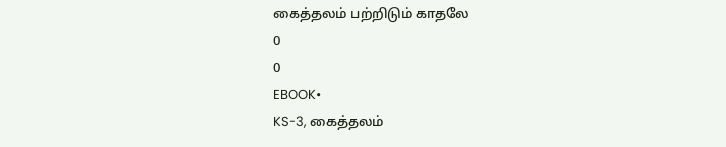கைத்தலம் பற்றிடும் காதலே
0
0
EBOOK•
KS-3, கைத்தலம்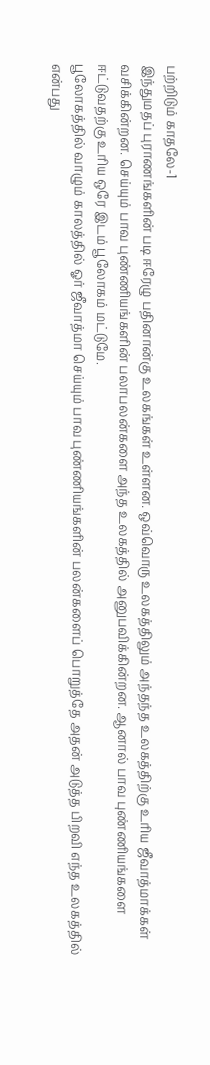பற்றிடும் காதலே-1
இந்துமதப் புராணங்களின் படி ஈரேழு பதினான்கு உலகங்கள் உள்ளன. ஒவ்வொரு உலகத்திலும் அந்தந்த உலகத்திற்கு உரிய ஜீவாத்மாக்கள் வசிக்கின்றன. செய்யும் பாவ புண்ணியங்களின் பலாபலன்களை அந்த உலகத்தில் அனுபவிக்கின்றன. ஆனால் பாவ புண்ணியங்களை ஈட்டுவதற்கு உரிய ஒரே இடம் பூலோகம் மட்டுமே.
பூலோகத்தில் வாழும் காலத்தில் ஓர் ஜீவாத்மா செய்யும் பாவ புண்ணியங்களின் பலன்களைப் பொறுத்தே அதன் அடுத்த பிறவி எந்த உலகத்தில் என்பது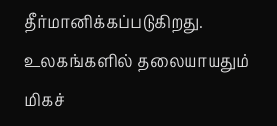தீர்மானிக்கப்படுகிறது. உலகங்களில் தலையாயதும் மிகச்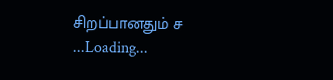சிறப்பானதும் ச
...Loading...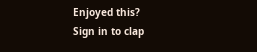Enjoyed this?
Sign in to clap